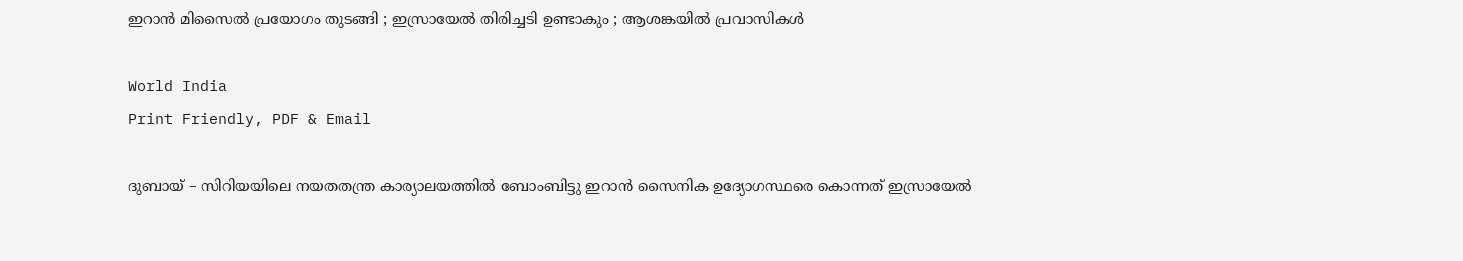ഇറാൻ മിസൈൽ പ്രയോഗം തുടങ്ങി ; ഇസ്രായേൽ തിരിച്ചടി ഉണ്ടാകും ; ആശങ്കയിൽ പ്രവാസികൾ

World India
Print Friendly, PDF & Email

ദുബായ് – സിറിയയിലെ നയതതന്ത്ര കാര്യാലയത്തിൽ ബോംബിട്ടു ഇറാൻ സൈനിക ഉദ്യോഗസ്ഥരെ കൊന്നത് ഇസ്രായേൽ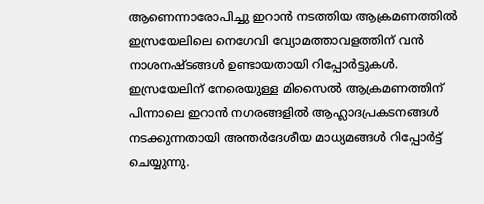ആണെന്നാരോപിച്ചു ഇറാൻ നടത്തിയ ആക്രമണത്തിൽ ഇസ്രയേലിലെ നെഗേവി വ്യോമത്താവളത്തിന് വൻ നാശനഷ്ടങ്ങൾ ഉണ്ടായതായി റിപ്പോർട്ടുകൾ. ഇസ്രയേലിന് നേരെയുള്ള മിസൈൽ ആക്രമണത്തിന് പിന്നാലെ ഇറാൻ നഗരങ്ങളിൽ ആഹ്ലാദപ്രകടനങ്ങൾ നടക്കുന്നതായി അന്തർദേശീയ മാധ്യമങ്ങൾ റിപ്പോർട്ട് ചെയ്യുന്നു.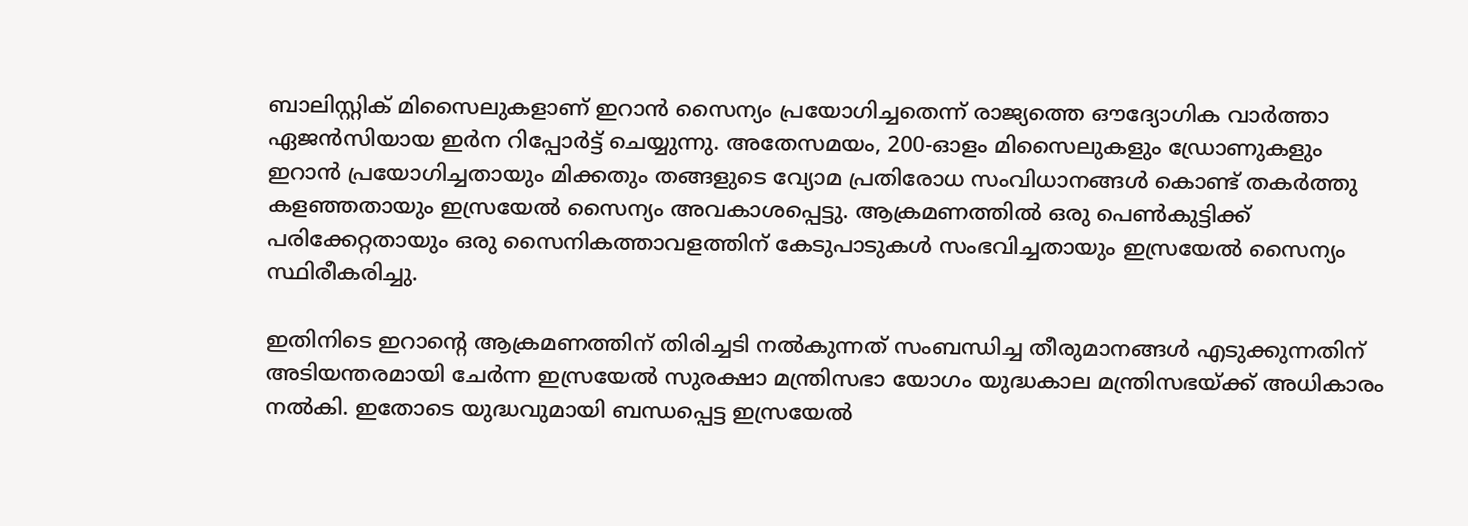ബാലിസ്റ്റിക് മിസൈലുകളാണ് ഇറാൻ സൈന്യം പ്രയോഗിച്ചതെന്ന് രാജ്യത്തെ ഔദ്യോഗിക വാർത്താ ഏജൻസിയായ ഇർന റിപ്പോർട്ട് ചെയ്യുന്നു. അതേസമയം, 200-ഓളം മിസൈലുകളും ഡ്രോണുകളും ഇറാൻ പ്രയോഗിച്ചതായും മിക്കതും തങ്ങളുടെ വ്യോമ പ്രതിരോധ സംവിധാനങ്ങൾ കൊണ്ട് തകർത്തു കളഞ്ഞതായും ഇസ്രയേൽ സൈന്യം അവകാശപ്പെട്ടു. ആക്രമണത്തിൽ ഒരു പെൺകുട്ടിക്ക് പരിക്കേറ്റതായും ഒരു സൈനികത്താവളത്തിന് കേടുപാടുകൾ സംഭവിച്ചതായും ഇസ്രയേൽ സൈന്യം സ്ഥിരീകരിച്ചു.

ഇതിനിടെ ഇറാന്റെ ആക്രമണത്തിന് തിരിച്ചടി നൽകുന്നത് സംബന്ധിച്ച തീരുമാനങ്ങൾ എടുക്കുന്നതിന് അടിയന്തരമായി ചേർന്ന ഇസ്രയേൽ സുരക്ഷാ മന്ത്രിസഭാ യോഗം യുദ്ധകാല മന്ത്രിസഭയ്ക്ക് അധികാരം നൽകി. ഇതോടെ യുദ്ധവുമായി ബന്ധപ്പെട്ട ഇസ്രയേൽ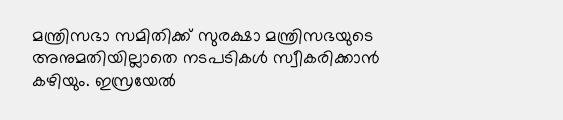മന്ത്രിസഭാ സമിതിക്ക് സുരക്ഷാ മന്ത്രിസഭയുടെ അനുമതിയില്ലാതെ നടപടികൾ സ്വീകരിക്കാൻ കഴിയും. ഇസ്രയേൽ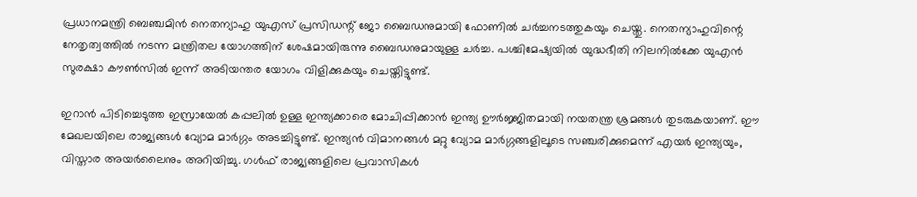പ്രധാനമന്ത്രി ബെഞ്ചമിൻ നെതന്യാഹു യുഎസ് പ്രസിഡന്റ് ജോ ബൈഡനുമായി ഫോണിൽ ചർച്ചനടത്തുകയും ചെയ്തു. നെതന്യാഹുവിന്റെ നേതൃത്വത്തിൽ നടന്ന മന്ത്രിതല യോഗത്തിന് ശേഷമായിരുന്നു ബൈഡനുമായുള്ള ചർച്ച. പശ്ചിമേഷ്യയിൽ യുദ്ധഭീതി നിലനിൽക്കേ യുഎൻ സുരക്ഷാ കൗൺസിൽ ഇന്ന് അടിയന്തര യോഗം വിളിക്കുകയും ചെയ്തിട്ടുണ്ട്.

ഇറാൻ പിടിച്ചെടുത്ത ഇസ്രായേൽ കപ്പലിൽ ഉള്ള ഇന്ത്യക്കാരെ മോചിപ്പിക്കാൻ ഇന്ത്യ ഊർജ്ജിതമായി നയതന്ത്ര ശ്രമങ്ങൾ തുടരുകയാണ്. ഈ മേഖലയിലെ രാജ്യങ്ങൾ വ്യോമ മാർഗ്ഗം അടച്ചിട്ടുണ്ട്. ഇന്ത്യൻ വിമാനങ്ങൾ മറ്റു വ്യോമ മാർഗ്ഗങ്ങളിലൂടെ സഞ്ചരിക്കുമെന്ന് എയർ ഇന്ത്യയും, വിസ്താര അയർലൈനും അറിയിച്ചു. ഗൾഫ് രാജ്യങ്ങളിലെ പ്രവാസികൾ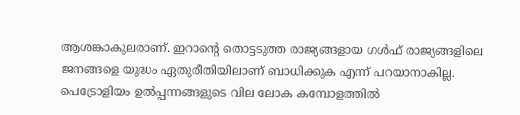ആശങ്കാകുലരാണ്. ഇറാന്റെ തൊട്ടടുത്ത രാജ്യങ്ങളായ ഗൾഫ് രാജ്യങ്ങളിലെ ജനങ്ങളെ യുദ്ധം ഏതുരീതിയിലാണ് ബാധിക്കുക എന്ന് പറയാനാകില്ല. പെട്രോളിയം ഉൽപ്പന്നങ്ങളുടെ വില ലോക കമ്പോളത്തിൽ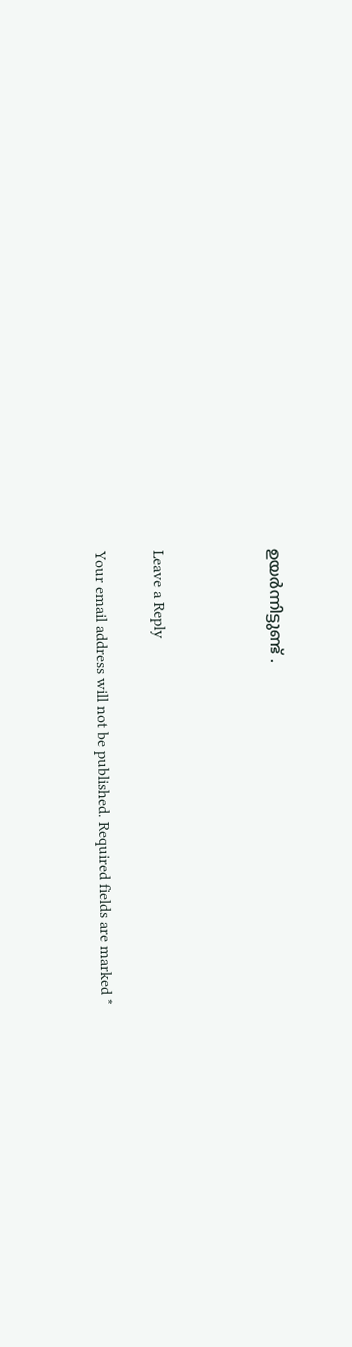ഉയർന്നിട്ടുണ്ട് .



Leave a Reply

Your email address will not be published. Required fields are marked *